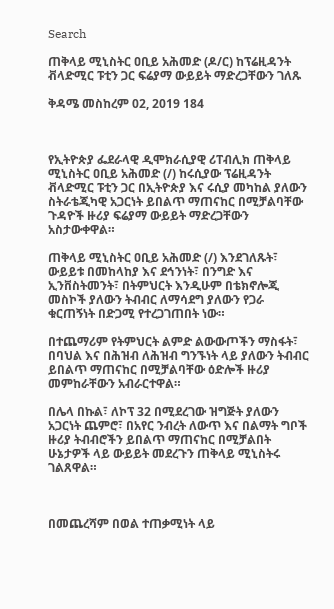Search

ጠቅላይ ሚኒስትር ዐቢይ አሕመድ (ዶ/ር) ከፕሬዚዳንት ቭላድሚር ፑቲን ጋር ፍሬያማ ውይይት ማድረጋቸውን ገለጹ

ቅዳሜ መስከረም 02, 2019 184



የኢትዮጵያ ፌደራላዊ ዲሞክራሲያዊ ሪፐብሊክ ጠቅላይ ሚኒስትር ዐቢይ አሕመድ (/) ከሩሲያው ፕሬዚዳንት ቭላድሚር ፑቲን ጋር በኢትዮጵያ እና ሩሲያ መካከል ያለውን ስትራቴጂካዊ አጋርነት ይበልጥ ማጠናከር በሚቻልባቸው ጉዳዮች ዙሪያ ፍሬያማ ውይይት ማድረጋቸውን አስታውቀዋል።

ጠቅላይ ሚኒስትር ዐቢይ አሕመድ (/) እንደገለጹት፣ ውይይቱ በመከላከያ እና ደኅንነት፣ በንግድ እና ኢንቨስትመንት፣ በትምህርት እንዲሁም በቴክኖሎጂ መስኮች ያለውን ትብብር ለማሳደግ ያለውን የጋራ ቁርጠኝነት በድጋሚ የተረጋገጠበት ነው።

በተጨማሪም የትምህርት ልምድ ልውውጦችን ማስፋት፣ በባህል እና በሕዝብ ለሕዝብ ግንኙነት ላይ ያለውን ትብብር ይበልጥ ማጠናከር በሚቻልባቸው ዕድሎች ዙሪያ መምከራቸውን አብራርተዋል።

በሌላ በኩል፣ ለኮፕ 32 በሚደረገው ዝግጅት ያለውን አጋርነት ጨምሮ፣ በአየር ንብረት ለውጥ እና በልማት ግቦች ዙሪያ ትብብሮችን ይበልጥ ማጠናከር በሚቻልበት ሁኔታዎች ላይ ውይይት መደረጉን ጠቅላይ ሚኒስትሩ ገልጸዋል።



በመጨረሻም በወል ተጠቃሚነት ላይ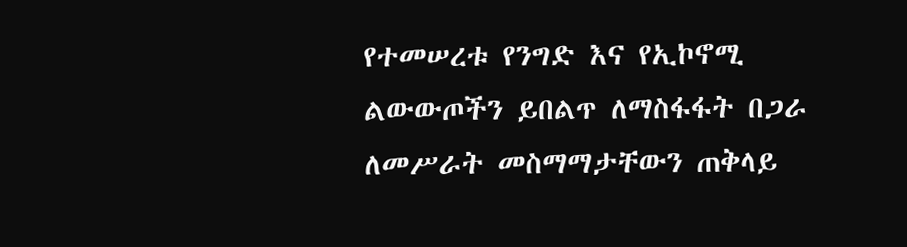የተመሠረቱ የንግድ እና የኢኮኖሚ ልውውጦችን ይበልጥ ለማስፋፋት በጋራ ለመሥራት መስማማታቸውን ጠቅላይ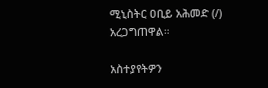ሚኒስትር ዐቢይ አሕመድ (/) አረጋግጠዋል።

አስተያየትዎን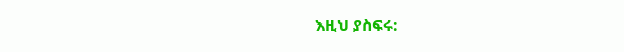እዚህ ያስፍሩ: